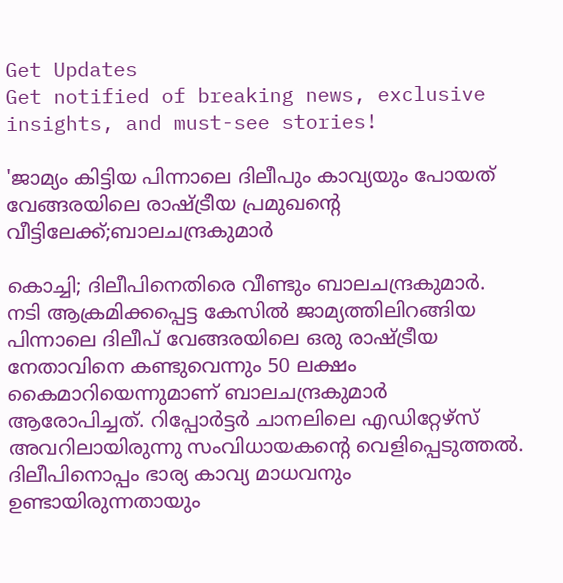Get Updates
Get notified of breaking news, exclusive insights, and must-see stories!

'ജാമ്യം കിട്ടിയ പിന്നാലെ ദിലീപും കാവ്യയും പോയത് വേങ്ങരയിലെ രാഷ്ട്രീയ പ്രമുഖന്റെ വീട്ടിലേക്ക്;ബാലചന്ദ്രകുമാർ

കൊച്ചി; ദിലീപിനെതിരെ വീണ്ടും ബാലചന്ദ്രകുമാർ. നടി ആക്രമിക്കപ്പെട്ട കേസിൽ ജാമ്യത്തിലിറങ്ങിയ പിന്നാലെ ദിലീപ് വേങ്ങരയിലെ ഒരു രാഷ്ട്രീയ നേതാവിനെ കണ്ടുവെന്നും 50 ലക്ഷം കൈമാറിയെന്നുമാണ് ബാലചന്ദ്രകുമാർ ആരോപിച്ചത്. റിപ്പോർട്ടർ ചാനലിലെ എഡിറ്റേഴ്സ് അവറിലായിരുന്നു സംവിധായകന്റെ വെളിപ്പെടുത്തൽ. ദിലീപിനൊപ്പം ഭാര്യ കാവ്യ മാധവനും ഉണ്ടായിരുന്നതായും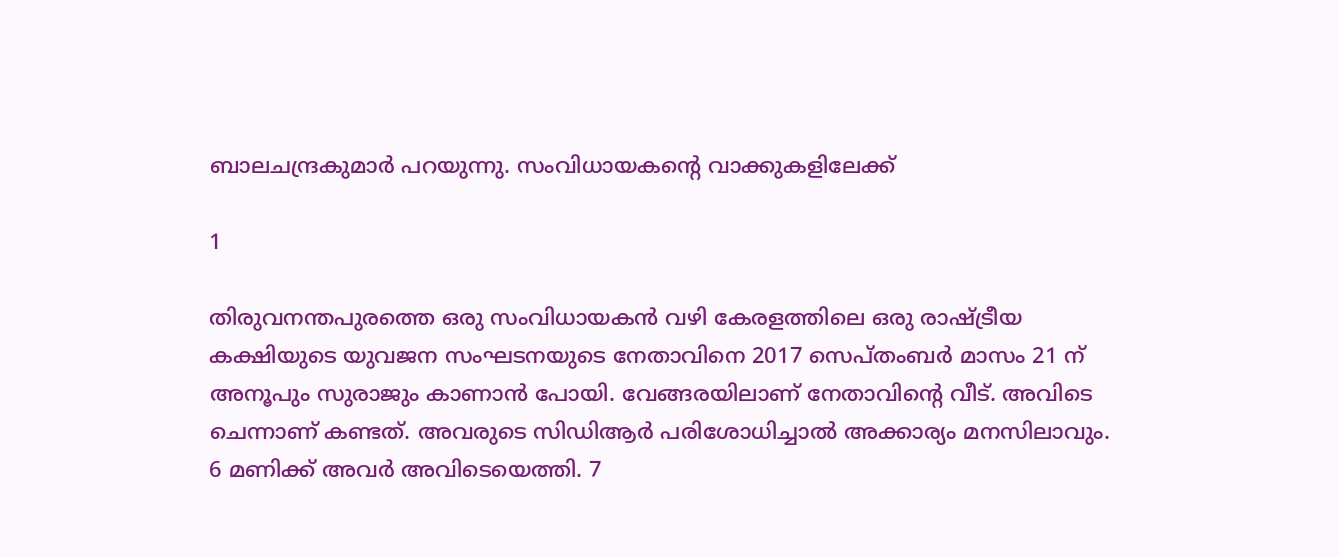ബാലചന്ദ്രകുമാർ പറ‍യുന്നു. സംവിധായകന്റെ വാക്കുകളിലേക്ക്

1

തിരുവനന്തപുരത്തെ ഒരു സംവിധായകന്‍ വഴി കേരളത്തിലെ ഒരു രാഷ്ട്രീയ കക്ഷിയുടെ യുവജന സംഘടനയുടെ നേതാവിനെ 2017 സെപ്തംബര്‍ മാസം 21 ന് അനൂപും സുരാജും കാണാൻ പോയി. വേങ്ങരയിലാണ് നേതാവിന്റെ വീട്. അവിടെ ചെന്നാണ് കണ്ടത്. അവരുടെ സിഡിആര്‍ പരിശോധിച്ചാല്‍ അക്കാര്യം മനസിലാവും. 6 മണിക്ക് അവർ അവിടെയെത്തി. 7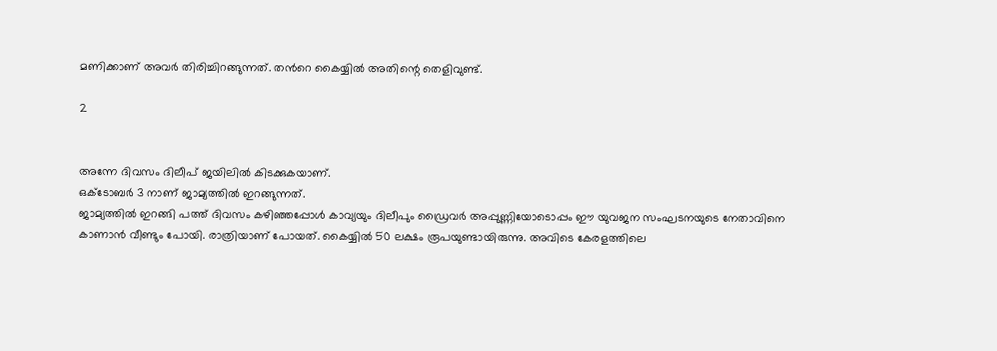മണിക്കാണ് അവർ തിരിച്ചിറങ്ങുന്നത്. തൻറെ കൈയ്യിൽ അതിന്റെ തെളിവുണ്ട്.

2


അന്നേ ദിവസം ദിലീപ് ജയിലിൽ കിടക്കുകയാണ്.
ഒക്ടോബര്‍ 3 നാണ് ജാമ്യത്തില്‍ ഇറങ്ങുന്നത്.
ജാമ്യത്തില്‍ ഇറങ്ങി പത്ത് ദിവസം കഴിഞ്ഞപ്പോള്‍ കാവ്യയും ദിലീപും ഡ്രൈവര്‍ അപ്പുണ്ണിയോടൊപ്പം ഈ യുവജന സംഘടനയുടെ നേതാവിനെ കാണാന്‍ വീണ്ടും പോയി. രാത്രിയാണ് പോയത്. കൈയ്യില്‍ 50 ലക്ഷം രൂപയുണ്ടായിരുന്നു. അവിടെ കേരളത്തിലെ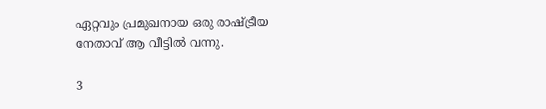ഏറ്റവും പ്രമുഖനായ ഒരു രാഷ്ട്രീയ നേതാവ് ആ വീട്ടിൽ വന്നു.

3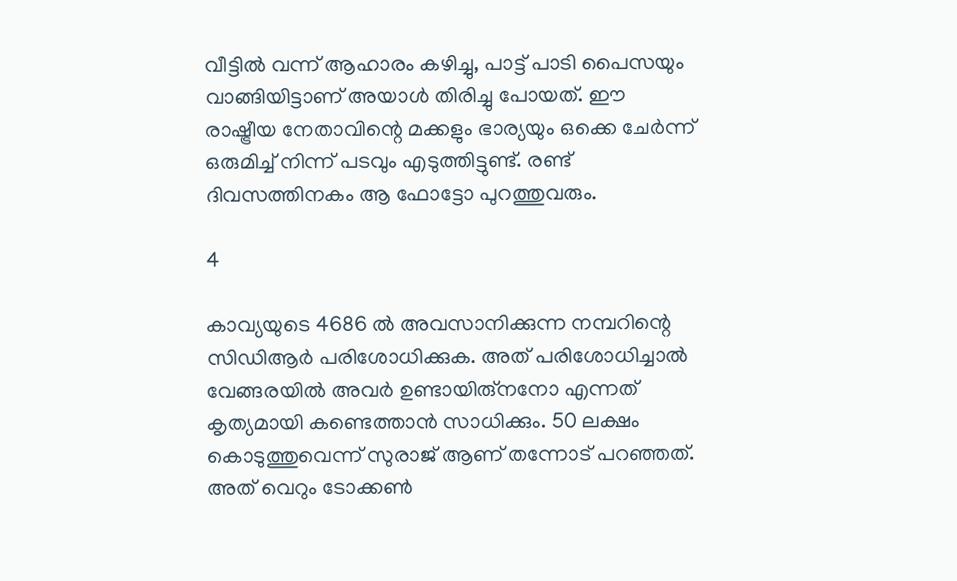വീട്ടിൽ വന്ന് ആഹാരം കഴിച്ചു, പാട്ട് പാടി പൈസയും വാങ്ങിയിട്ടാണ് അയാൾ തിരിച്ചു പോയത്. ഈ രാഷ്ട്രീയ നേതാവിന്റെ മക്കളും ഭാര്യയും ഒക്കെ ചേർന്ന് ഒരുമിച്ച് നിന്ന് പടവും എടുത്തിട്ടുണ്ട്. രണ്ട് ദിവസത്തിനകം ആ ഫോട്ടോ പുറത്തുവരും.

4

കാവ്യയുടെ 4686 ല്‍ അവസാനിക്കുന്ന നമ്പറിന്റെ സിഡിആര്‍ പരിശോധിക്കുക. അത് പരിശോധിച്ചാൽ വേങ്ങരയിൽ അവർ ഉണ്ടായിരു്നനോ എന്നത് കൃത്യമായി കണ്ടെത്താൻ സാധിക്കും. 50 ലക്ഷം കൊടുത്തുവെന്ന് സുരാജ് ആണ് തന്നോട് പറഞ്ഞത്. അത് വെറും ടോക്കൺ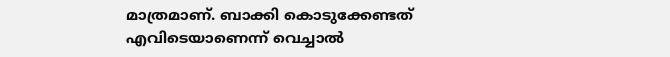മാത്രമാണ്. ബാക്കി കൊടുക്കേണ്ടത് എവിടെയാണെന്ന് വെച്ചാൽ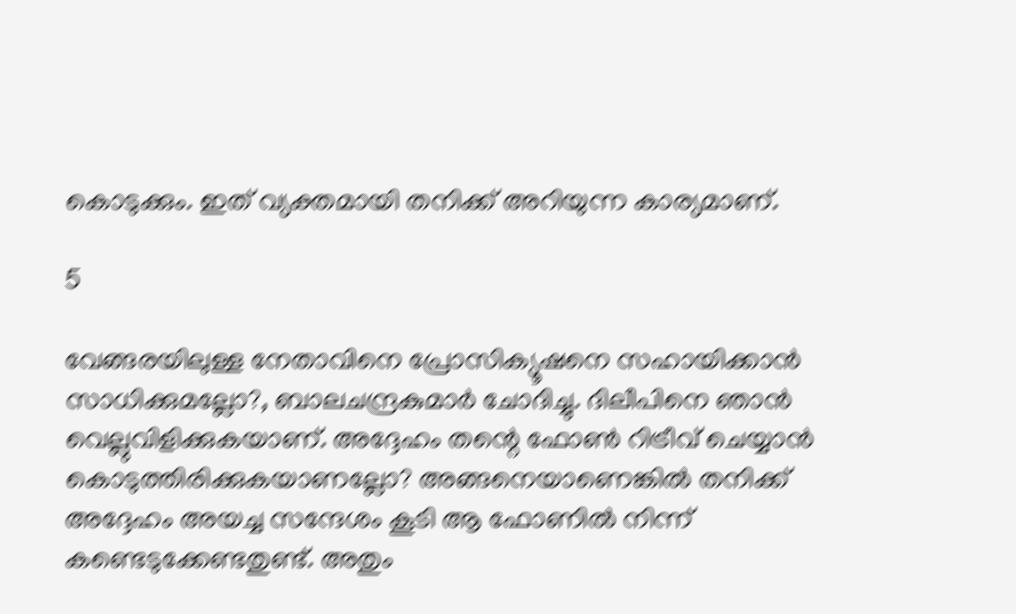കൊടുക്കും. ഇത് വ്യക്തമായി തനിക്ക് അറിയുന്ന കാര്യമാണ്.

5

വേങ്ങരയിലുള്ള നേതാവിനെ പ്രോസിക്യൂഷനെ സഹായിക്കാൻ സാധിക്കുമല്ലോ?, ബാലചന്ദ്രകുമാർ ചോദിച്ചു. ദിലീപിനെ ഞാൻ വെല്ലുവിളിക്കുകയാണ്. അദ്ദേഹം തന്റെ ഫോൺ റിട്രീവ് ചെയ്യാൻ കൊടുത്തിരിക്കുകയാണല്ലോ? അങ്ങനെയാണെങ്കിൽ തനിക്ക് അദ്ദേഹം അയച്ച സന്ദേശം കൂടി ആ ഫോണിൽ നിന്ന് കണ്ടെടുക്കേണ്ടതുണ്ട്. അതും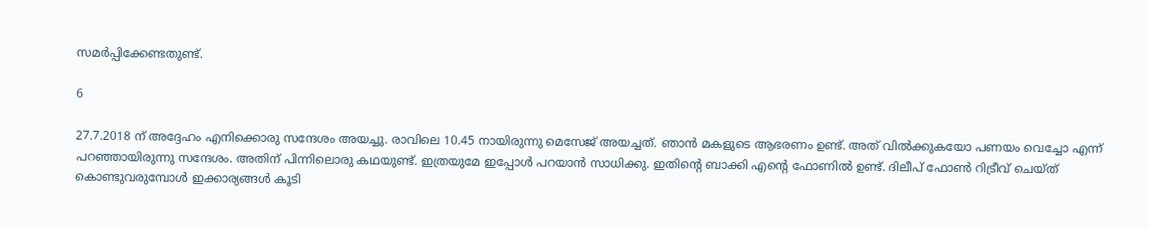സമർപ്പിക്കേണ്ടതുണ്ട്.

6

27.7.2018 ന് അദ്ദേഹം എനിക്കൊരു സന്ദേശം അയച്ചു. രാവിലെ 10.45 നായിരുന്നു മെസേജ് അയച്ചത്. ഞാൻ മകളുടെ ആഭരണം ഉണ്ട്. അത് വിൽക്കുകയോ പണയം വെച്ചോ എന്ന് പറഞ്ഞായിരുന്നു സന്ദേശം. അതിന് പിന്നിലൊരു കഥയുണ്ട്. ഇത്രയുമേ ഇപ്പോൾ പറയാൻ സാധിക്കു. ഇതിന്റെ ബാക്കി എന്റെ ഫോണിൽ ഉണ്ട്. ദിലീപ് ഫോണ്‍ റിട്രീവ് ചെയ്ത് കൊണ്ടുവരുമ്പോൾ ഇക്കാര്യങ്ങൾ കൂടി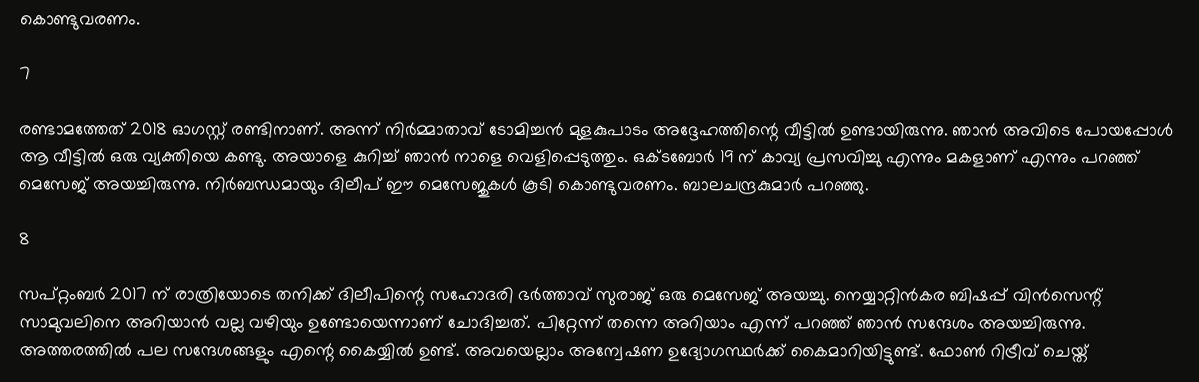കൊണ്ടുവരണം.

7

രണ്ടാമത്തേത് 2018 ഓഗസ്റ്റ് രണ്ടിനാണ്. അന്ന് നിർമ്മാതാവ് ടോമിച്ചൻ മുളകുപാടം അദ്ദേഹത്തിന്റെ വീട്ടിൽ ഉണ്ടായിരുന്നു. ഞാൻ അവിടെ പോയപ്പോൾ ആ വീട്ടിൽ ഒരു വ്യക്തിയെ കണ്ടു. അയാളെ കുറിച്ച് ഞാൻ നാളെ വെളിപ്പെടുത്തും. ഒക്ടബോർ 19 ന് കാവ്യ പ്രസവിച്ചു എന്നും മകളാണ് എന്നും പറഞ്ഞ് മെസേജ് അയച്ചിരുന്നു. നിർബന്ധമായും ദിലീപ് ഈ മെസേജുകൾ കൂടി കൊണ്ടുവരണം. ബാലചന്ദ്രകുമാർ പറഞ്ഞു.

8

സപ്റ്റംബർ 2017 ന് രാത്രിയോടെ തനിക്ക് ദിലീപിന്റെ സഹോദരി ഭർത്താവ് സുരാജ് ഒരു മെസേജ് അയച്ചു. നെയ്യാറ്റിൻകര ബിഷപ്പ് വിൻസെന്റ് സാമുവലിനെ അറിയാൻ വല്ല വഴിയും ഉണ്ടോയെന്നാണ് ചോദിച്ചത്. പിറ്റേന്ന് തന്നെ അറിയാം എന്ന് പറഞ്ഞ് ഞാൻ സന്ദേശം അയച്ചിരുന്നു. അത്തരത്തിൽ പല സന്ദേശങ്ങളും എന്റെ കൈയ്യിൽ ഉണ്ട്. അവയെല്ലാം അന്വേഷണ ഉദ്യോഗസ്ഥർക്ക് കൈമാറിയിട്ടുണ്ട്. ഫോൺ റിട്രീവ് ചെയ്ത്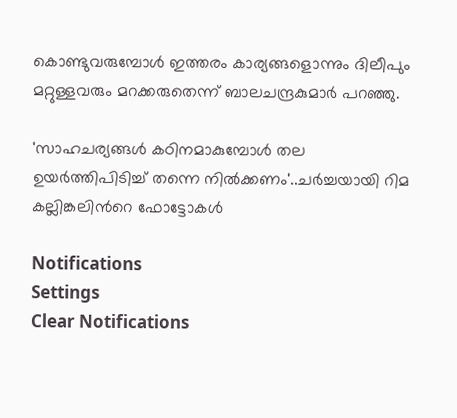കൊണ്ടുവരുമ്പോൾ ഇത്തരം കാര്യങ്ങളൊന്നും ദിലീപും മറ്റുള്ളവരും മറക്കരുതെന്ന് ബാലചന്ദ്രകുമാർ പറഞ്ഞു.

'സാഹചര്യങ്ങൾ കഠിനമാകുമ്പോൾ തല ഉയർത്തിപിടിച്ച് തന്നെ നിൽക്കണം'..ചർച്ചയായി റിമ കല്ലിങ്കലിൻറെ ഫോട്ടോകൾ

Notifications
Settings
Clear Notifications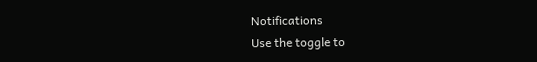Notifications
Use the toggle to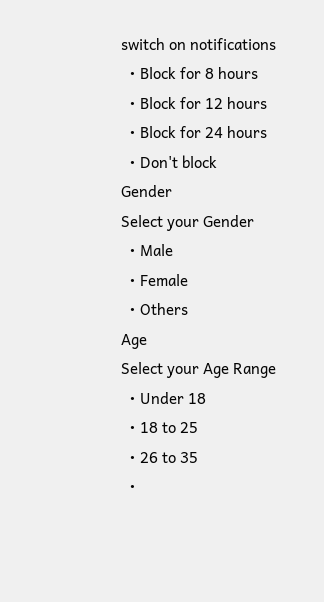switch on notifications
  • Block for 8 hours
  • Block for 12 hours
  • Block for 24 hours
  • Don't block
Gender
Select your Gender
  • Male
  • Female
  • Others
Age
Select your Age Range
  • Under 18
  • 18 to 25
  • 26 to 35
  •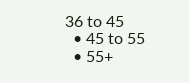36 to 45
  • 45 to 55
  • 55+